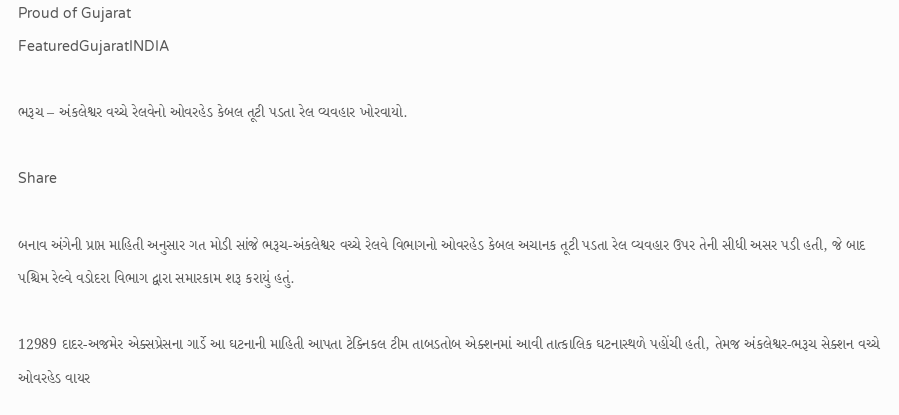Proud of Gujarat
FeaturedGujaratINDIA

ભરૂચ – અંકલેશ્વર વચ્ચે રેલવેનો ઓવરહેડ કેબલ તૂટી પડતા રેલ વ્યવહાર ખોરવાયો.

Share

બનાવ અંગેની પ્રાપ્ત માહિતી અનુસાર ગત મોડી સાંજે ભરૂચ-અંકલેશ્વર વચ્ચે રેલવે વિભાગનો ઓવરહેડ કેબલ અચાનક તૂટી પડતા રેલ વ્યવહાર ઉપર તેની સીધી અસર પડી હતી, જે બાદ પશ્ચિમ રેલ્વે વડોદરા વિભાગ દ્વારા સમારકામ શરૂ કરાયું હતું.

12989 દાદર-અજમેર એક્સપ્રેસના ગાર્ડે આ ઘટનાની માહિતી આપતા ટેક્નિકલ ટીમ તાબડતોબ એક્શનમાં આવી તાત્કાલિક ઘટનાસ્થળે પહોંચી હતી, તેમજ અંકલેશ્વર-ભરૂચ સેક્શન વચ્ચે ઓવરહેડ વાયર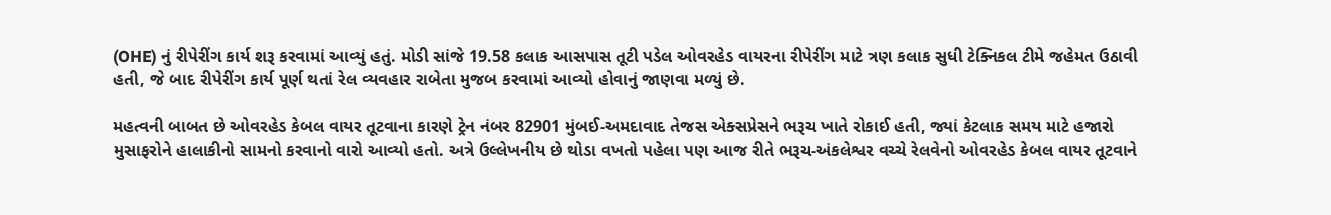(OHE) નું રીપેરીંગ કાર્ય શરૂ કરવામાં આવ્યું હતું. મોડી સાંજે 19.58 કલાક આસપાસ તૂટી પડેલ ઓવરહેડ વાયરના રીપેરીંગ માટે ત્રણ કલાક સુધી ટેક્નિકલ ટીમે જહેમત ઉઠાવી હતી, જે બાદ રીપેરીંગ કાર્ય પૂર્ણ થતાં રેલ વ્યવહાર રાબેતા મુજબ કરવામાં આવ્યો હોવાનું જાણવા મળ્યું છે.

મહત્વની બાબત છે ઓવરહેડ કેબલ વાયર તૂટવાના કારણે ટ્રેન નંબર 82901 મુંબઈ-અમદાવાદ તેજસ એક્સપ્રેસને ભરૂચ ખાતે રોકાઈ હતી, જ્યાં કેટલાક સમય માટે હજારો મુસાફરોને હાલાકીનો સામનો કરવાનો વારો આવ્યો હતો. અત્રે ઉલ્લેખનીય છે થોડા વખતો પહેલા પણ આજ રીતે ભરૂચ-અંકલેશ્વર વચ્ચે રેલવેનો ઓવરહેડ કેબલ વાયર તૂટવાને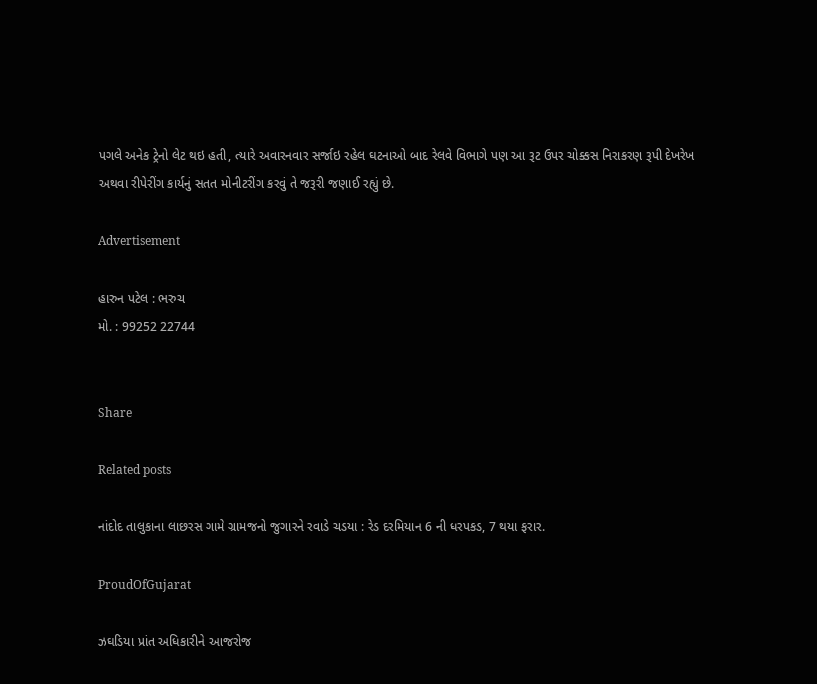પગલે અનેક ટ્રેનો લેટ થઇ હતી, ત્યારે અવારનવાર સર્જાઇ રહેલ ઘટનાઓ બાદ રેલવે વિભાગે પણ આ રૂટ ઉપર ચોક્કસ નિરાકરણ રૂપી દેખરેખ અથવા રીપેરીંગ કાર્યનું સતત મોનીટરીંગ કરવું તે જરૂરી જણાઈ રહ્યું છે.

Advertisement

હારુન પટેલ : ભરુચ
મો. : 99252 22744


Share

Related posts

નાંદોદ તાલુકાના લાછરસ ગામે ગ્રામજનો જુગારને રવાડે ચડયા : રેડ દરમિયાન 6 ની ધરપકડ, 7 થયા ફરાર.

ProudOfGujarat

ઝઘડિયા પ્રાંત અધિકારીને આજરોજ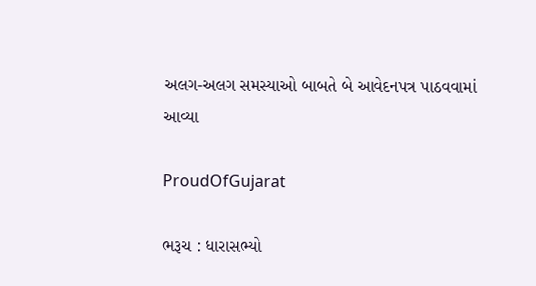અલગ-અલગ સમસ્યાઓ બાબતે બે આવેદનપત્ર પાઠવવામાં આવ્યા

ProudOfGujarat

ભરૂચ : ધારાસભ્યો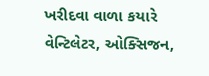ખરીદવા વાળા કયારે વેન્ટિલેટર, ઓક્સિજન,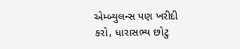એમ્બ્યુલન્સ પણ ખરીદી કરો, ધારાસભ્ય છોટુ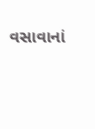વસાવાનાં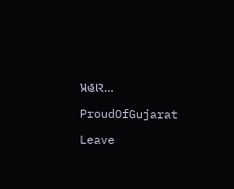પ્રહાર…

ProudOfGujarat

Leave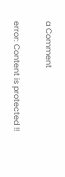a Comment

error: Content is protected !!